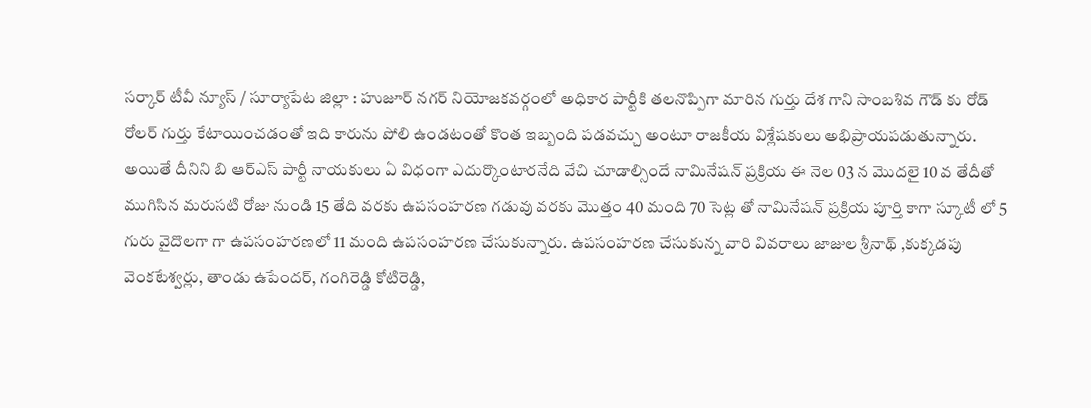సర్కార్ టీవీ న్యూస్ / సూర్యాపేట జిల్లా : హుజూర్ నగర్ నియోజకవర్గంలో అధికార పార్టీకి తలనొప్పిగా మారిన గుర్తు దేశ గాని సాంబశివ గౌడ్ కు రోడ్ రోలర్ గుర్తు కేటాయించడంతో ఇది కారును పోలి ఉండటంతో కొంత ఇబ్బంది పడవచ్చు అంటూ రాజకీయ విశ్లేషకులు అభిప్రాయపడుతున్నారు. అయితే దీనిని బి ఆర్ఎస్ పార్టీ నాయకులు ఏ విధంగా ఎదుర్కొంటారనేది వేచి చూడాల్సిందే నామినేషన్ ప్రక్రియ ఈ నెల 03 న మొదలై 10 వ తేదీతో ముగిసిన మరుసటి రోజు నుండి 15 తేది వరకు ఉపసంహరణ గడువు వరకు మొత్తం 40 మంది 70 సెట్ల తో నామినేషన్ ప్రక్రియ పూర్తి కాగా స్కూటీ లో 5 గురు వైదొలగా గా ఉపసంహరణలో 11 మంది ఉపసంహరణ చేసుకున్నారు. ఉపసంహరణ చేసుకున్న వారి వివరాలు జాజుల శ్రీనాథ్ ,కుక్కడపు వెంకటేశ్వర్లు, తాండు ఉపేందర్, గంగిరెడ్డి కోటిరెడ్డి,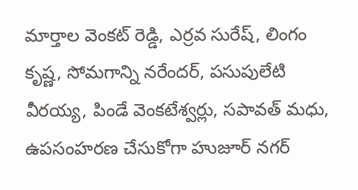మార్తాల వెంకట్ రెడ్డి, ఎర్రవ సురేష్, లింగం కృష్ణ, సోమగాన్ని నరేందర్, పసుపులేటి వీరయ్య, పిండే వెంకటేశ్వర్లు, సపావత్ మధు, ఉపసంహరణ చేసుకోగా హుజూర్ నగర్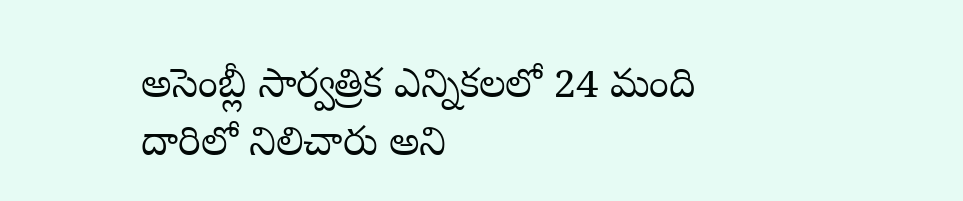అసెంబ్లీ సార్వత్రిక ఎన్నికలలో 24 మంది దారిలో నిలిచారు అని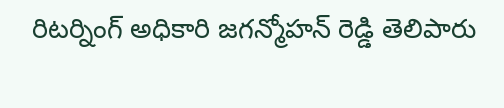రిటర్నింగ్ అధికారి జగన్మోహన్ రెడ్డి తెలిపారు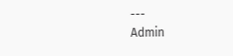---
Admin